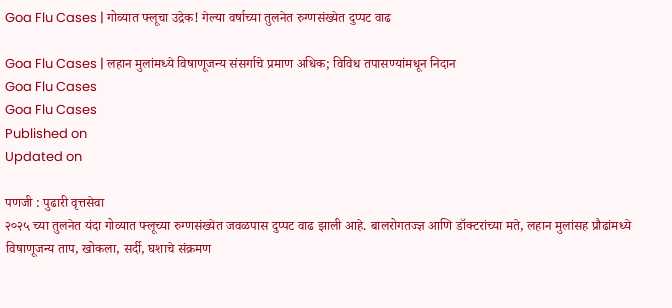Goa Flu Cases | गोव्यात फ्लूचा उद्रेक! गेल्या वर्षाच्या तुलनेत रुग्णसंख्येत दुप्पट वाढ

Goa Flu Cases | लहान मुलांमध्ये विषाणूजन्य संसर्गाचे प्रमाण अधिक; विविध तपासण्यांमधून निदान
Goa Flu Cases
Goa Flu Cases
Published on
Updated on

पणजी : पुढारी वृत्तसेवा
२०२५ च्या तुलनेत यंदा गोव्यात फ्लूच्या रुग्णसंख्येत जवळपास दुप्पट वाढ झाली आहे. बालरोगतज्ज्ञ आणि डॉक्टरांच्या मते, लहान मुलांसह प्रौढांमध्ये विषाणूजन्य ताप, खोकला, सर्दी, घशाचे संक्रमण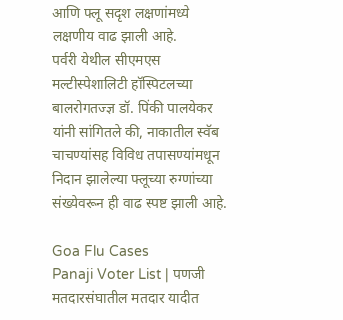आणि फ्लू सदृश लक्षणांमध्ये लक्षणीय वाढ झाली आहे.
पर्वरी येथील सीएमएस मल्टीस्पेशालिटी हॉस्पिटलच्या बालरोगतज्ज्ञ डॉ. पिंकी पालयेकर यांनी सांगितले की, नाकातील स्वॅब चाचण्यांसह विविध तपासण्यांमधून निदान झालेल्या फ्लूच्या रुग्णांच्या संख्येवरून ही वाढ स्पष्ट झाली आहे.

Goa Flu Cases
Panaji Voter List | पणजी मतदारसंघातील मतदार यादीत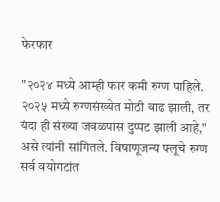फेरफार

"२०२४ मध्ये आम्ही फार कमी रुग्ण पाहिले. २०२५ मध्ये रुग्णसंख्येत मोठी वाढ झाली, तर यंदा ही संख्या जवळपास दुप्पट झाली आहे," असे त्यांनी सांगितले. विषाणूजन्य फ्लूचे रुग्ण सर्व वयोगटांत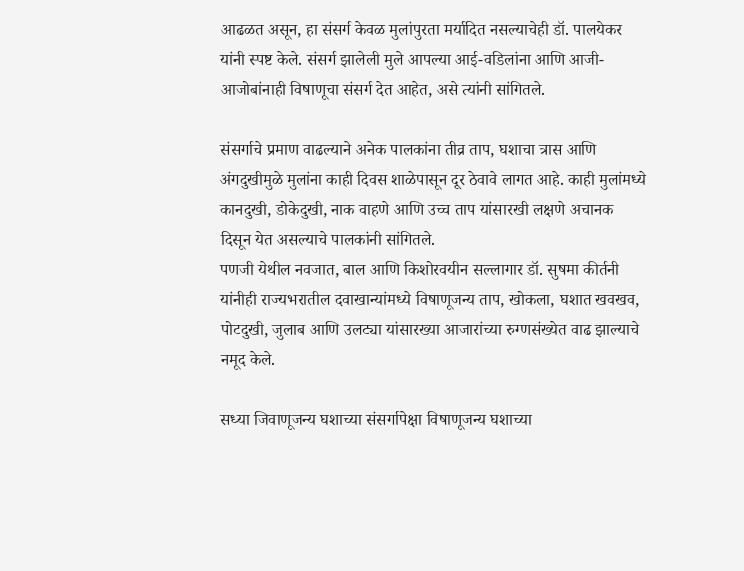आढळत असून, हा संसर्ग केवळ मुलांपुरता मर्यादित नसल्याचेही डॉ. पालयेकर यांनी स्पष्ट केले. संसर्ग झालेली मुले आपल्या आई-वडिलांना आणि आजी-आजोबांनाही विषाणूचा संसर्ग देत आहेत, असे त्यांनी सांगितले.

संसर्गाचे प्रमाण वाढल्याने अनेक पालकांना तीव्र ताप, घशाचा त्रास आणि अंगदुखीमुळे मुलांना काही दिवस शाळेपासून दूर ठेवावे लागत आहे. काही मुलांमध्ये कानदुखी, डोकेदुखी, नाक वाहणे आणि उच्च ताप यांसारखी लक्षणे अचानक दिसून येत असल्याचे पालकांनी सांगितले.
पणजी येथील नवजात, बाल आणि किशोरवयीन सल्लागार डॉ. सुषमा कीर्तनी यांनीही राज्यभरातील दवाखान्यांमध्ये विषाणूजन्य ताप, खोकला, घशात खवखव, पोटदुखी, जुलाब आणि उलट्या यांसारख्या आजारांच्या रुग्णसंख्येत वाढ झाल्याचे नमूद केले.

सध्या जिवाणूजन्य घशाच्या संसर्गापेक्षा विषाणूजन्य घशाच्या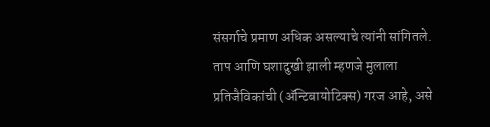संसर्गाचे प्रमाण अधिक असल्याचे त्यांनी सांगितले. ताप आणि घशादुखी झाली म्हणजे मुलाला प्रतिजैविकांची (ॲन्टिबायोटिक्स) गरज आहे, असे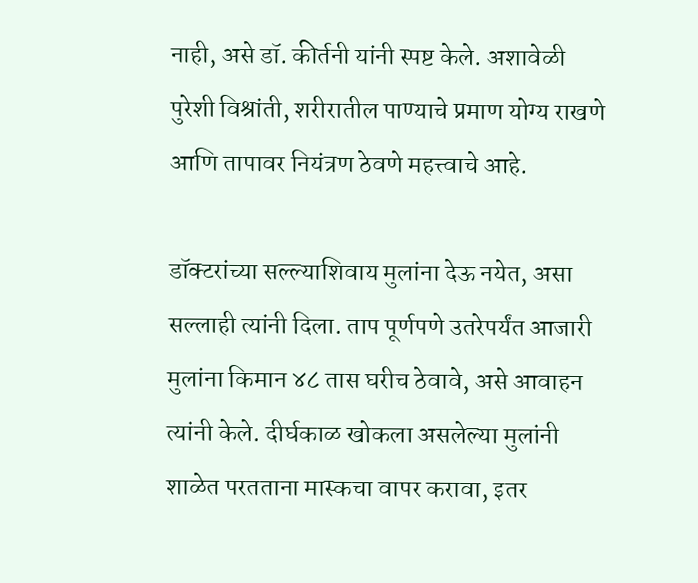नाही, असे डॉ. कीर्तनी यांनी स्पष्ट केले. अशावेळी पुरेशी विश्रांती, शरीरातील पाण्याचे प्रमाण योग्य राखणे आणि तापावर नियंत्रण ठेवणे महत्त्वाचे आहे.

डॉक्टरांच्या सल्ल्याशिवाय मुलांना देऊ नयेत, असा सल्लाही त्यांनी दिला. ताप पूर्णपणे उतरेपर्यंत आजारी मुलांना किमान ४८ तास घरीच ठेवावे, असे आवाहन त्यांनी केले. दीर्घकाळ खोकला असलेल्या मुलांनी शाळेत परतताना मास्कचा वापर करावा, इतर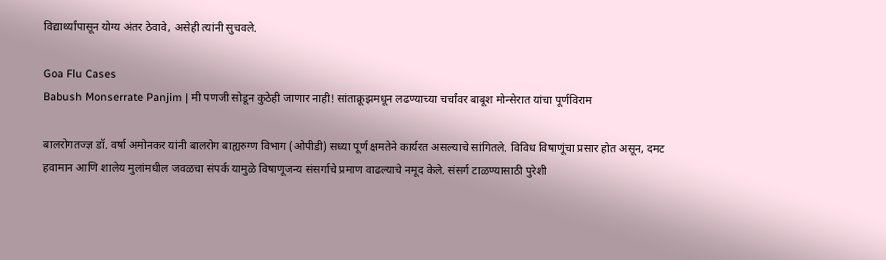विद्यार्थ्यांपासून योग्य अंतर ठेवावे, असेही त्यांनी सुचवले.

Goa Flu Cases
Babush Monserrate Panjim | मी पणजी सोडून कुठेही जाणार नाही! सांताक्रूझमधून लढण्याच्या चर्चांवर बाबूश मोन्सेरात यांचा पूर्णविराम

बालरोगतज्ज्ञ डॉ. वर्षा अमोनकर यांनी बालरोग बाह्यरुग्ण विभाग (ओपीडी) सध्या पूर्ण क्षमतेने कार्यरत असल्याचे सांगितले. विविध विषाणूंचा प्रसार होत असून, दमट हवामान आणि शालेय मुलांमधील जवळचा संपर्क यामुळे विषाणूजन्य संसर्गाचे प्रमाण वाढल्याचे नमूद केले. संसर्ग टाळण्यासाठी पुरेशी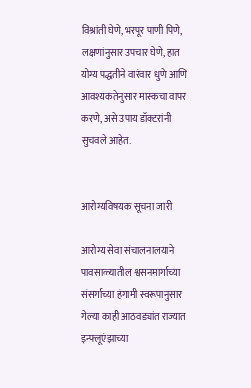विश्रांती घेणे, भरपूर पाणी पिणे, लक्षणांनुसार उपचार घेणे, हात योग्य पद्धतीने वारंवार धुणे आणि आवश्यकतेनुसार मास्कचा वापर करणे, असे उपाय डॉक्टरांनी सुचवले आहेत.


आरोग्यविषयक सूचना जारी

आरोग्य सेवा संचालनालयाने पावसाळ्यातील श्वसनमार्गाच्या संसर्गाच्या हंगामी स्वरूपानुसार गेल्या काही आठवड्यांत राज्यात इन्फ्लूएंझाच्या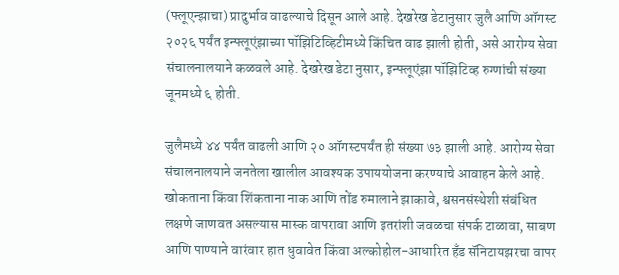(फ्लूएन्झाचा) प्रादुर्भाव वाढल्याचे दिसून आले आहे. देखरेख डेटानुसार जुलै आणि ऑगस्ट २०२६ पर्यंत इन्फ्लूएंझाच्या पॉझिटिव्हिटीमध्ये किंचित वाढ झाली होती, असे आरोग्य सेवा संचालनालयाने कळवले आहे. देखरेख डेटा नुसार, इन्फ्लूएंझा पॉझिटिव्ह रुग्णांची संख्या जूनमध्ये ६ होती.

जुलैमध्ये ४४ पर्यंत वाढली आणि २० ऑगस्टपर्यंत ही संख्या ७३ झाली आहे. आरोग्य सेवा संचालनालयाने जनतेला खालील आवश्यक उपाययोजना करण्याचे आवाहन केले आहे. खोकताना किंवा शिंकताना नाक आणि तोंड रुमालाने झाकावे, श्वसनसंस्थेशी संबंधित लक्षणे जाणवत असल्यास मास्क वापरावा आणि इतरांशी जवळचा संपर्क टाळावा, साबण आणि पाण्याने वारंवार हात धुवावेत किंवा अल्कोहोल-आधारित हँड सॅनिटायझरचा वापर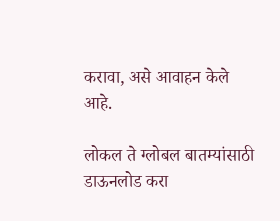करावा, असे आवाहन केले आहे.

लोकल ते ग्लोबल बातम्यांसाठी डाऊनलोड करा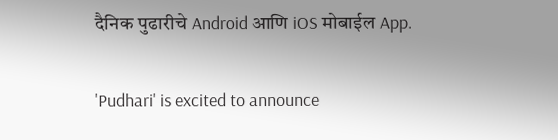दैनिक पुढारीचे Android आणि iOS मोबाईल App.

'Pudhari' is excited to announce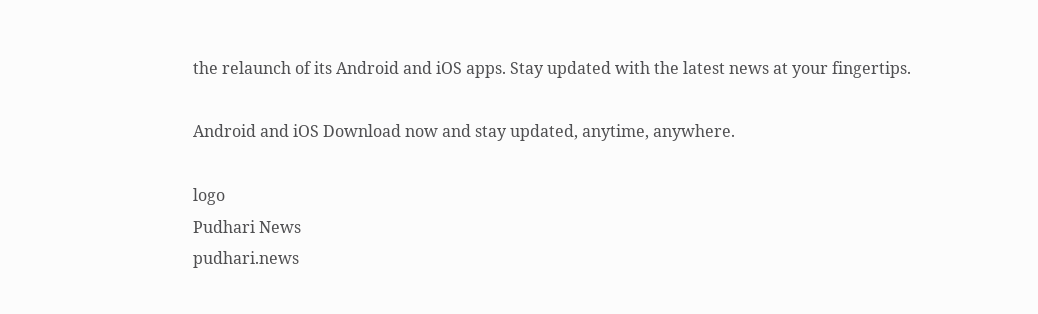the relaunch of its Android and iOS apps. Stay updated with the latest news at your fingertips.

Android and iOS Download now and stay updated, anytime, anywhere.

logo
Pudhari News
pudhari.news